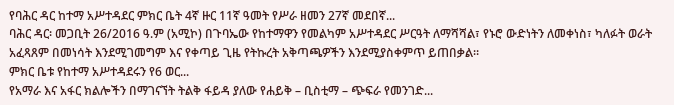የባሕር ዳር ከተማ አሥተዳደር ምክር ቤት 4ኛ ዙር 11ኛ ዓመት የሥራ ዘመን 27ኛ መደበኛ...
ባሕር ዳር፡ መጋቢት 26/2016 ዓ.ም (አሚኮ) በጉባኤው የከተማዋን የመልካም አሥተዳደር ሥርዓት ለማሻሻል፣ የኑሮ ውድነትን ለመቀነስ፣ ካለፉት ወራት አፈጻጸም በመነሳት እንደሚገመግም እና የቀጣይ ጊዜ የትኩረት አቅጣጫዎችን እንደሚያስቀምጥ ይጠበቃል።
ምክር ቤቱ የከተማ አሥተዳደሩን የ6 ወር...
የአማራ እና አፋር ክልሎችን በማገናኘት ትልቅ ፋይዳ ያለው የሐይቅ – ቢስቲማ – ጭፍራ የመንገድ...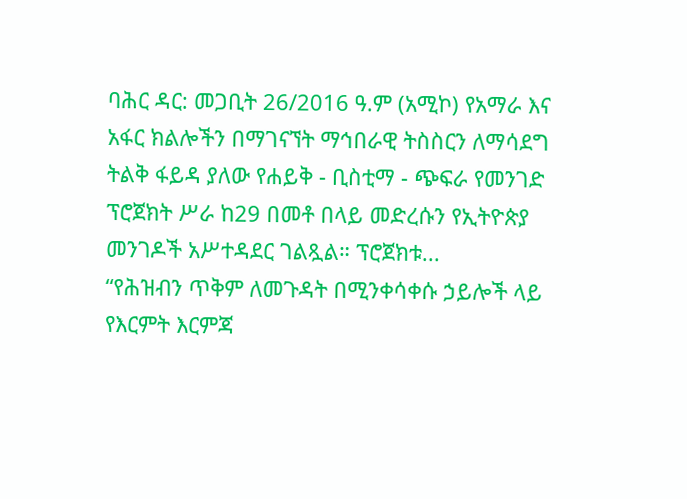ባሕር ዳር: መጋቢት 26/2016 ዓ.ም (አሚኮ) የአማራ እና አፋር ክልሎችን በማገናኘት ማኅበራዊ ትስስርን ለማሳደግ ትልቅ ፋይዳ ያለው የሐይቅ - ቢስቲማ - ጭፍራ የመንገድ ፕሮጀክት ሥራ ከ29 በመቶ በላይ መድረሱን የኢትዮጵያ መንገዶች አሥተዳደር ገልጿል። ፕሮጀክቱ...
“የሕዝብን ጥቅም ለመጉዳት በሚንቀሳቀሱ ኃይሎች ላይ የእርምት እርምጃ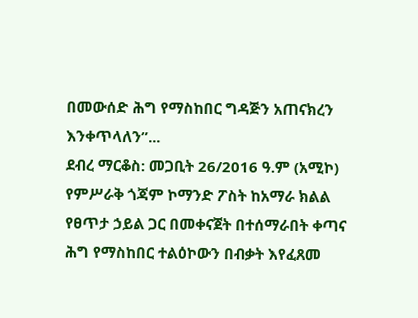በመውሰድ ሕግ የማስከበር ግዳጅን አጠናክረን እንቀጥላለን”...
ደብረ ማርቆስ: መጋቢት 26/2016 ዓ.ም (አሚኮ) የምሥራቅ ጎጃም ኮማንድ ፖስት ከአማራ ክልል የፀጥታ ኃይል ጋር በመቀናጀት በተሰማራበት ቀጣና ሕግ የማስከበር ተልዕኮውን በብቃት እየፈጸመ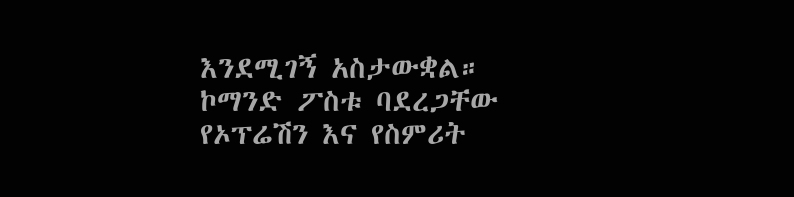እንደሚገኝ አስታውቋል። ኮማንድ ፖስቱ ባደረጋቸው የኦፕሬሽን እና የስምሪት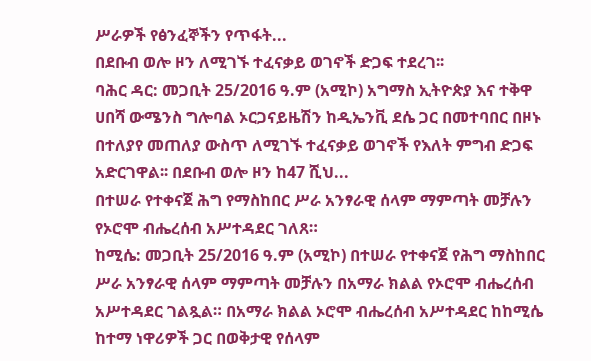ሥራዎች የፅንፈኞችን የጥፋት...
በደቡብ ወሎ ዞን ለሚገኙ ተፈናቃይ ወገኖች ድጋፍ ተደረገ፡፡
ባሕር ዳር: መጋቢት 25/2016 ዓ.ም (አሚኮ) አግማስ ኢትዮጵያ እና ተቅዋ ሀበሻ ውሜንስ ግሎባል ኦርጋናይዜሽን ከዲኤንቪ ደሴ ጋር በመተባበር በዞኑ በተለያየ መጠለያ ውስጥ ለሚገኙ ተፈናቃይ ወገኖች የእለት ምግብ ድጋፍ አድርገዋል፡፡ በደቡብ ወሎ ዞን ከ47 ሺህ...
በተሠራ የተቀናጀ ሕግ የማስከበር ሥራ አንፃራዊ ሰላም ማምጣት መቻሉን የኦሮሞ ብሔረሰብ አሥተዳደር ገለጸ።
ከሚሴ: መጋቢት 25/2016 ዓ.ም (አሚኮ) በተሠራ የተቀናጀ የሕግ ማስከበር ሥራ አንፃራዊ ሰላም ማምጣት መቻሉን በአማራ ክልል የኦሮሞ ብሔረሰብ አሥተዳደር ገልጿል። በአማራ ክልል ኦሮሞ ብሔረሰብ አሥተዳደር ከከሚሴ ከተማ ነዋሪዎች ጋር በወቅታዊ የሰላም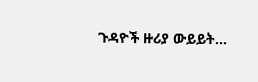ጉዳዮች ዙሪያ ውይይት...